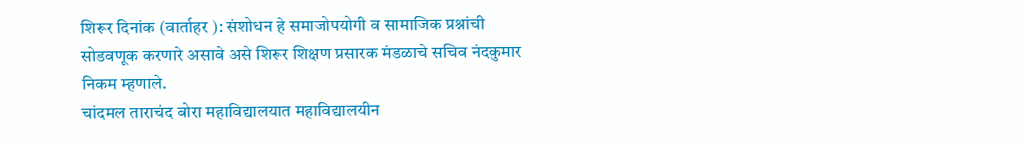शिरूर दिनांक (वार्ताहर ): संशोधन हे समाजोपयोगी व सामाजिक प्रश्नांची सोडवणूक करणारे असावे असे शिरूर शिक्षण प्रसारक मंडळाचे सचिव नंदकुमार निकम म्हणाले.
चांदमल ताराचंद बोरा महाविद्यालयात महाविद्यालयीन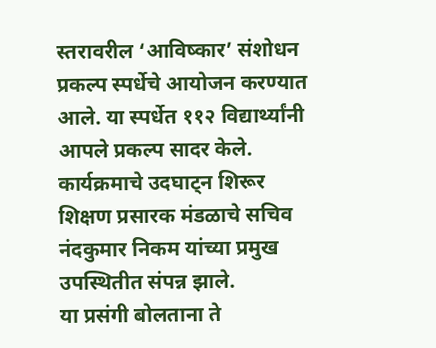स्तरावरील ‘आविष्कार’ संशोधन प्रकल्प स्पर्धेचे आयोजन करण्यात आले. या स्पर्धेत ११२ विद्यार्थ्यांनी आपले प्रकल्प सादर केले.
कार्यक्रमाचे उदघाट्न शिरूर शिक्षण प्रसारक मंडळाचे सचिव नंदकुमार निकम यांच्या प्रमुख उपस्थितीत संपन्न झाले.
या प्रसंगी बोलताना ते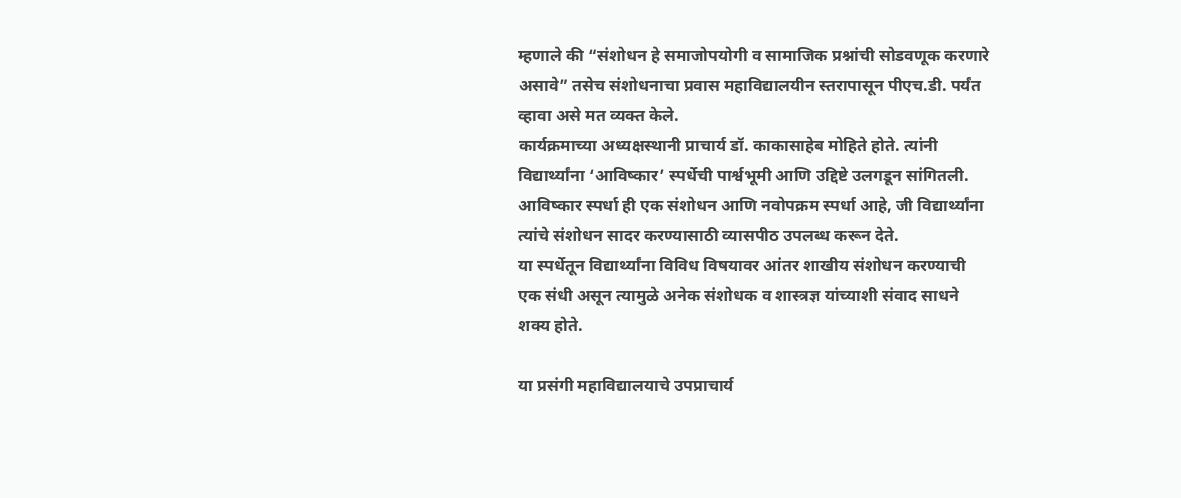म्हणाले की “संशोधन हे समाजोपयोगी व सामाजिक प्रश्नांची सोडवणूक करणारे असावे” तसेच संशोधनाचा प्रवास महाविद्यालयीन स्तरापासून पीएच.डी. पर्यंत व्हावा असे मत व्यक्त केले.
कार्यक्रमाच्या अध्यक्षस्थानी प्राचार्य डॉ. काकासाहेब मोहिते होते. त्यांनी विद्यार्थ्यांना ‘आविष्कार’ स्पर्धेची पार्श्वभूमी आणि उद्दिष्टे उलगडून सांगितली.
आविष्कार स्पर्धा ही एक संशोधन आणि नवोपक्रम स्पर्धा आहे, जी विद्यार्थ्यांना त्यांचे संशोधन सादर करण्यासाठी व्यासपीठ उपलब्ध करून देते.
या स्पर्धेतून विद्यार्थ्यांना विविध विषयावर आंतर शाखीय संशोधन करण्याची एक संधी असून त्यामुळे अनेक संशोधक व शास्त्रज्ञ यांच्याशी संवाद साधने शक्य होते.

या प्रसंगी महाविद्यालयाचे उपप्राचार्य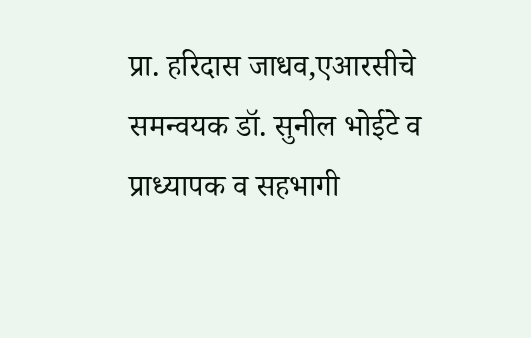प्रा. हरिदास जाधव,एआरसीचे समन्वयक डॉ. सुनील भोईटे व प्राध्यापक व सहभागी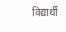विद्यार्थी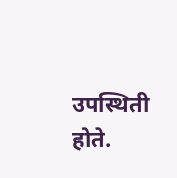उपस्थिती होते.